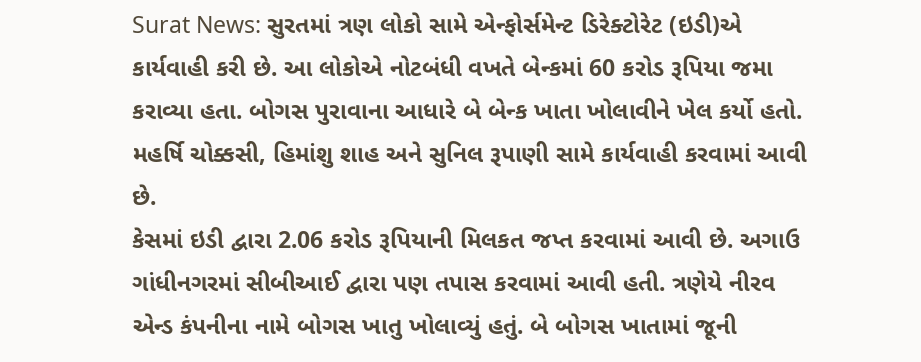Surat News: સુરતમાં ત્રણ લોકો સામે એન્ફોર્સમેન્ટ ડિરેક્ટોરેટ (ઇડી)એ કાર્યવાહી કરી છે. આ લોકોએ નોટબંધી વખતે બેન્કમાં 60 કરોડ રૂપિયા જમા કરાવ્યા હતા. બોગસ પુરાવાના આધારે બે બેન્ક ખાતા ખોલાવીને ખેલ કર્યો હતો. મહર્ષિ ચોક્કસી, હિમાંશુ શાહ અને સુનિલ રૂપાણી સામે કાર્યવાહી કરવામાં આવી છે.
કેસમાં ઇડી દ્વારા 2.06 કરોડ રૂપિયાની મિલકત જપ્ત કરવામાં આવી છે. અગાઉ ગાંધીનગરમાં સીબીઆઈ દ્વારા પણ તપાસ કરવામાં આવી હતી. ત્રણેયે નીરવ એન્ડ કંપનીના નામે બોગસ ખાતુ ખોલાવ્યું હતું. બે બોગસ ખાતામાં જૂની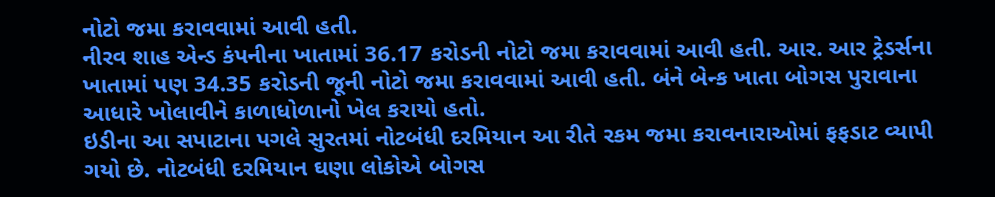નોટો જમા કરાવવામાં આવી હતી.
નીરવ શાહ એન્ડ કંપનીના ખાતામાં 36.17 કરોડની નોટો જમા કરાવવામાં આવી હતી. આર. આર ટ્રેડર્સના ખાતામાં પણ 34.35 કરોડની જૂની નોટો જમા કરાવવામાં આવી હતી. બંને બેન્ક ખાતા બોગસ પુરાવાના આધારે ખોલાવીને કાળાધોળાનો ખેલ કરાયો હતો.
ઇડીના આ સપાટાના પગલે સુરતમાં નોટબંધી દરમિયાન આ રીતે રકમ જમા કરાવનારાઓમાં ફફડાટ વ્યાપી ગયો છે. નોટબંધી દરમિયાન ઘણા લોકોએ બોગસ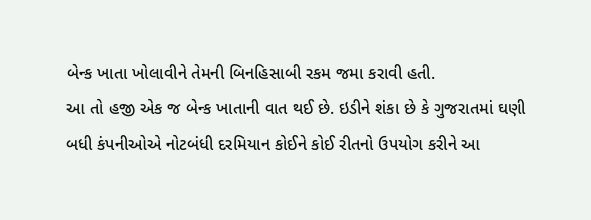બેન્ક ખાતા ખોલાવીને તેમની બિનહિસાબી રકમ જમા કરાવી હતી.
આ તો હજી એક જ બેન્ક ખાતાની વાત થઈ છે. ઇડીને શંકા છે કે ગુજરાતમાં ઘણી બધી કંપનીઓએ નોટબંધી દરમિયાન કોઈને કોઈ રીતનો ઉપયોગ કરીને આ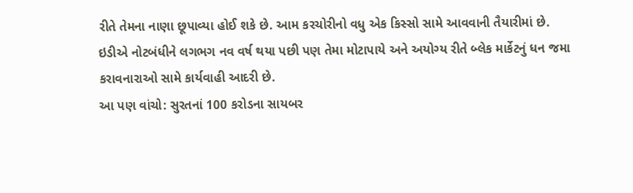રીતે તેમના નાણા છૂપાવ્યા હોઈ શકે છે. આમ કરચોરીનો વધુ એક કિસ્સો સામે આવવાની તૈયારીમાં છે. ઇડીએ નોટબંધીને લગભગ નવ વર્ષ થયા પછી પણ તેમા મોટાપાયે અને અયોગ્ય રીતે બ્લેક માર્કેટનું ધન જમા કરાવનારાઓ સામે કાર્યવાહી આદરી છે.
આ પણ વાંચો: સુરતનાં 100 કરોડના સાયબર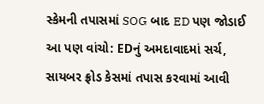સ્કેમની તપાસમાં SOG બાદ ED પણ જોડાઈ
આ પણ વાંચો: EDનું અમદાવાદમાં સર્ચ, સાયબર ફ્રોડ કેસમાં તપાસ કરવામાં આવી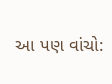આ પણ વાંચો: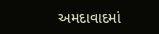અમદાવાદમાં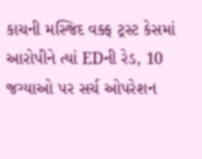કાચની મસ્જિદ વક્ફ ટ્રસ્ટ કેસમાં આરોપીને ત્યાં EDની રેડ, 10 જગ્યાઓ પર સર્ચ ઓપરેશન